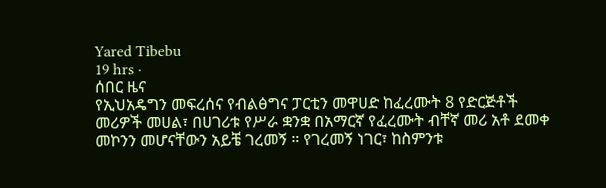Yared Tibebu
19 hrs ·
ሰበር ዜና
የኢህአዴግን መፍረሰና የብልፅግና ፓርቲን መዋሀድ ከፈረሙት 8 የድርጅቶች መሪዎች መሀል፣ በሀገሪቱ የሥራ ቋንቋ በአማርኛ የፈረሙት ብቸኛ መሪ አቶ ደመቀ መኮንን መሆናቸውን አይቼ ገረመኝ ። የገረመኝ ነገር፣ ከስምንቱ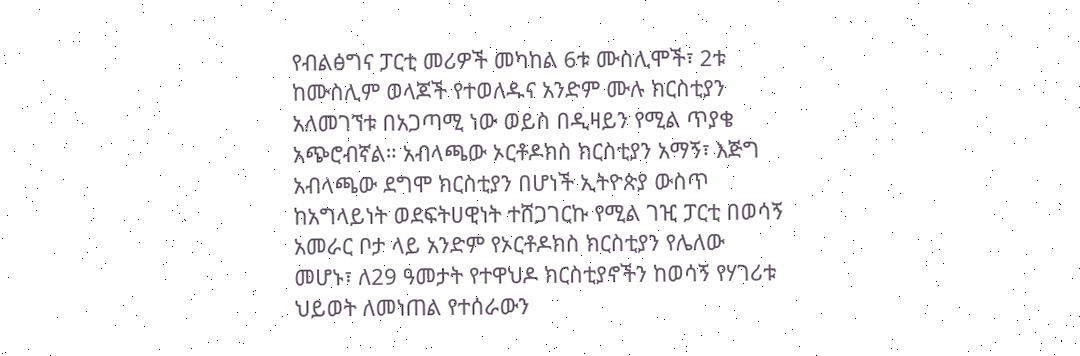የብልፅግና ፓርቲ መሪዎች መካከል 6ቱ ሙስሊሞች፣ 2ቱ ከሙስሊም ወላጆች የተወለዱና አንድም ሙሉ ክርስቲያን አለመገኘቱ በአጋጣሚ ነው ወይስ በዲዛይን የሚል ጥያቄ አጭሮብኛል። አብላጫው ኦርቶዶክስ ክርስቲያን አማኝ፣ እጅግ አብላጫው ደግሞ ክርስቲያን በሆነች ኢትዮጵያ ውስጥ ከአግላይነት ወደፍትሀዊነት ተሸጋገርኩ የሚል ገዢ ፓርቲ በወሳኝ አመራር ቦታ ላይ አንድም የኦርቶዶክስ ክርስቲያን የሌለው መሆኑ፣ ለ29 ዓመታት የተዋህዶ ክርስቲያኖችን ከወሳኝ የሃገሪቱ ህይወት ለመነጠል የተሰራውን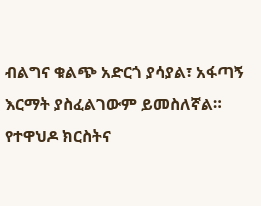ብልግና ቁልጭ አድርጎ ያሳያል፣ አፋጣኝ እርማት ያስፈልገውም ይመስለኛል። የተዋህዶ ክርስትና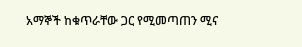አማኞች ከቁጥራቸው ጋር የሚመጣጠን ሚና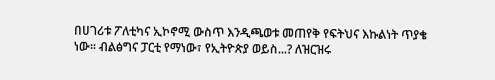በሀገሪቱ ፖለቲካና ኢኮኖሚ ውስጥ እንዲጫወቱ መጠየቅ የፍትህና እኩልነት ጥያቄ ነው። ብልፅግና ፓርቲ የማነው፣ የኢትዮጵያ ወይስ...? ለዝርዝሩ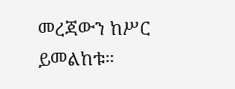መረጃውን ከሥር ይመልከቱ።